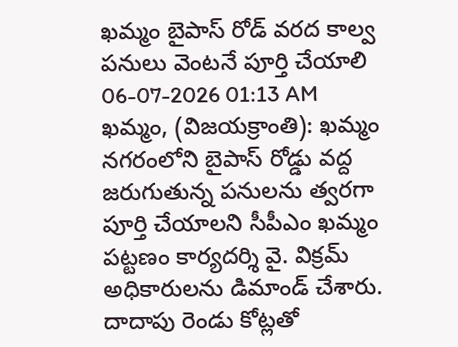ఖమ్మం బైపాస్ రోడ్ వరద కాల్వ పనులు వెంటనే పూర్తి చేయాలి
06-07-2026 01:13 AM
ఖమ్మం, (విజయక్రాంతి): ఖమ్మం నగరంలోని బైపాస్ రోడ్డు వద్ద జరుగుతున్న పనులను త్వరగా పూర్తి చేయాలని సీపీఎం ఖమ్మం పట్టణం కార్యదర్శి వై. విక్రమ్ అధికారులను డిమాండ్ చేశారు. దాదాపు రెండు కోట్లతో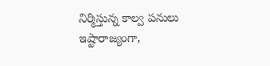నిర్మిస్తున్న కాల్వ పనులు ఇష్టారాజ్యంగా,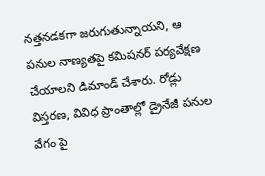నత్తనడకగా జరుగుతున్నాయని, ఆ పనుల నాణ్యతపై కమిషనర్ పర్యవేక్షణ చేయాలని డిమాండ్ చేశారు. రోడ్లు విస్తరణ, వివిధ ప్రాంతాల్లో డ్రైనేజీ పనుల వేగం పై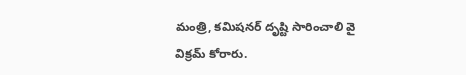మంత్రి, కమిషనర్ దృష్టి సారించాలి వై విక్రమ్ కోరారు.